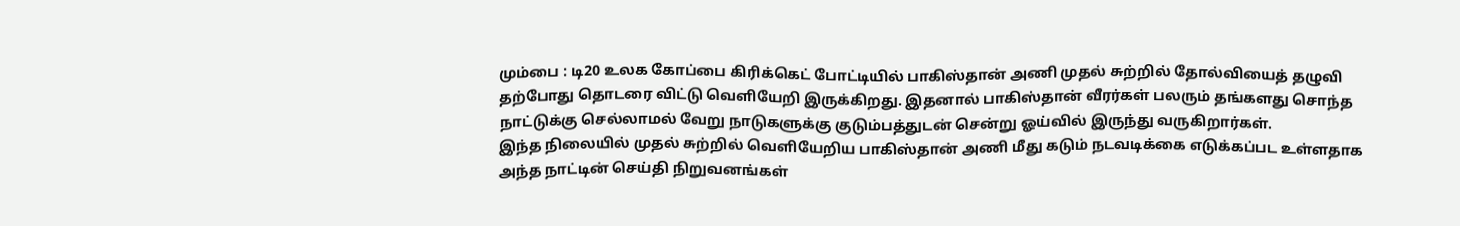மும்பை : டி20 உலக கோப்பை கிரிக்கெட் போட்டியில் பாகிஸ்தான் அணி முதல் சுற்றில் தோல்வியைத் தழுவி தற்போது தொடரை விட்டு வெளியேறி இருக்கிறது. இதனால் பாகிஸ்தான் வீரர்கள் பலரும் தங்களது சொந்த நாட்டுக்கு செல்லாமல் வேறு நாடுகளுக்கு குடும்பத்துடன் சென்று ஓய்வில் இருந்து வருகிறார்கள்.
இந்த நிலையில் முதல் சுற்றில் வெளியேறிய பாகிஸ்தான் அணி மீது கடும் நடவடிக்கை எடுக்கப்பட உள்ளதாக அந்த நாட்டின் செய்தி நிறுவனங்கள்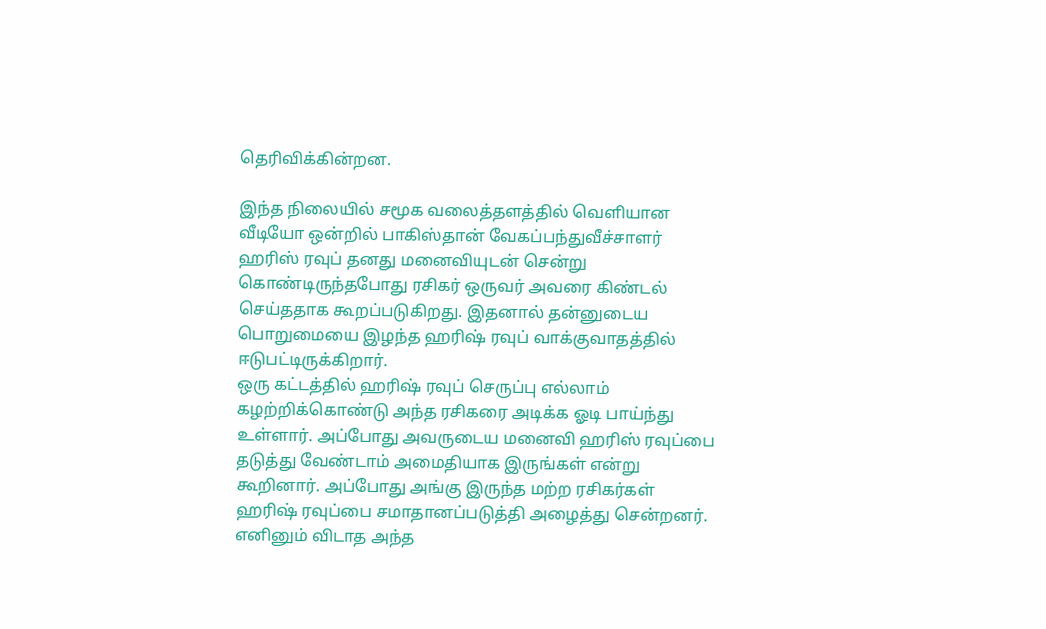தெரிவிக்கின்றன.

இந்த நிலையில் சமூக வலைத்தளத்தில் வெளியான வீடியோ ஒன்றில் பாகிஸ்தான் வேகப்பந்துவீச்சாளர் ஹரிஸ் ரவுப் தனது மனைவியுடன் சென்று கொண்டிருந்தபோது ரசிகர் ஒருவர் அவரை கிண்டல் செய்ததாக கூறப்படுகிறது. இதனால் தன்னுடைய பொறுமையை இழந்த ஹரிஷ் ரவுப் வாக்குவாதத்தில் ஈடுபட்டிருக்கிறார்.
ஒரு கட்டத்தில் ஹரிஷ் ரவுப் செருப்பு எல்லாம் கழற்றிக்கொண்டு அந்த ரசிகரை அடிக்க ஓடி பாய்ந்து உள்ளார். அப்போது அவருடைய மனைவி ஹரிஸ் ரவுப்பை தடுத்து வேண்டாம் அமைதியாக இருங்கள் என்று கூறினார். அப்போது அங்கு இருந்த மற்ற ரசிகர்கள் ஹரிஷ் ரவுப்பை சமாதானப்படுத்தி அழைத்து சென்றனர்.
எனினும் விடாத அந்த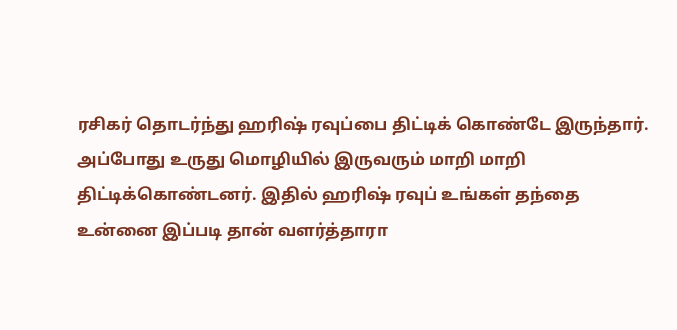ரசிகர் தொடர்ந்து ஹரிஷ் ரவுப்பை திட்டிக் கொண்டே இருந்தார். அப்போது உருது மொழியில் இருவரும் மாறி மாறி திட்டிக்கொண்டனர். இதில் ஹரிஷ் ரவுப் உங்கள் தந்தை உன்னை இப்படி தான் வளர்த்தாரா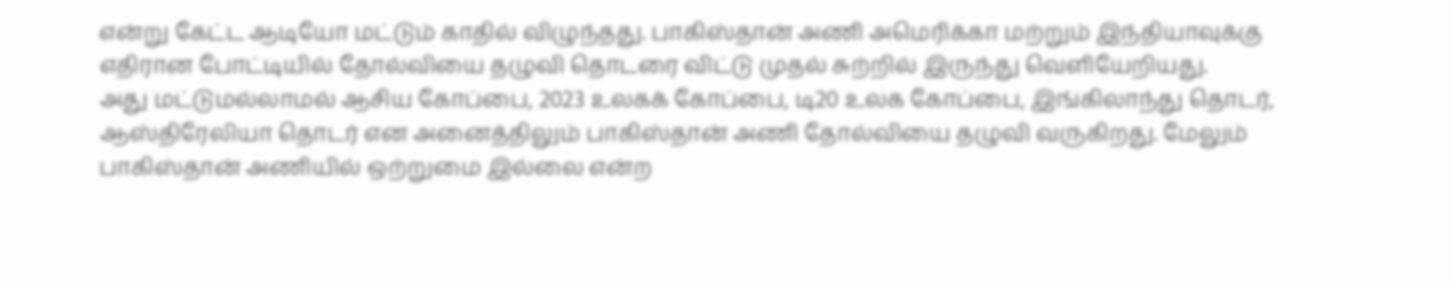என்று கேட்ட ஆடியோ மட்டும் காதில் விழுந்தது. பாகிஸ்தான் அணி அமெரிக்கா மற்றும் இந்தியாவுக்கு எதிரான போட்டியில் தோல்வியை தழுவி தொடரை விட்டு முதல் சுற்றில் இருந்து வெளியேறியது.
அது மட்டுமல்லாமல் ஆசிய கோப்பை, 2023 உலகக் கோப்பை, டி20 உலக கோப்பை, இங்கிலாந்து தொடர், ஆஸ்திரேலியா தொடர் என அனைத்திலும் பாகிஸ்தான் அணி தோல்வியை தழுவி வருகிறது. மேலும் பாகிஸ்தான் அணியில் ஒற்றுமை இல்லை என்ற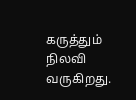கருத்தும் நிலவி வருகிறது.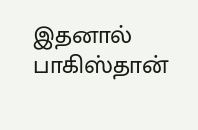இதனால் பாகிஸ்தான்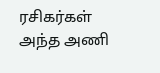ரசிகர்கள் அந்த அணி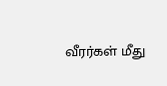வீரர்கள் மீது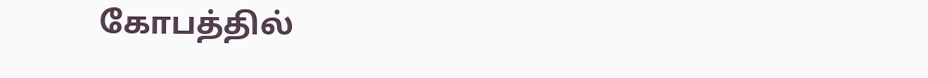கோபத்தில்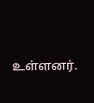உள்ளனர்.